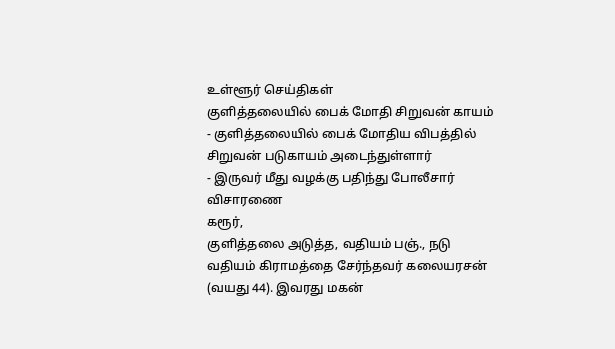உள்ளூர் செய்திகள்
குளித்தலையில் பைக் மோதி சிறுவன் காயம்
- குளித்தலையில் பைக் மோதிய விபத்தில் சிறுவன் படுகாயம் அடைந்துள்ளார்
- இருவர் மீது வழக்கு பதிந்து போலீசார் விசாரணை
கரூர்,
குளித்தலை அடுத்த, வதியம் பஞ்., நடு வதியம் கிராமத்தை சேர்ந்தவர் கலையரசன் (வயது 44). இவரது மகன்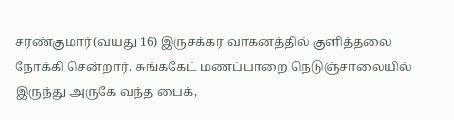சரண்குமார்(வயது 16) இருசக்கர வாகனத்தில் குளித்தலை நோக்கி சென்றார். சுங்ககேட் மணப்பாறை நெடுஞ்சாலையில் இருந்து அருகே வந்த பைக்,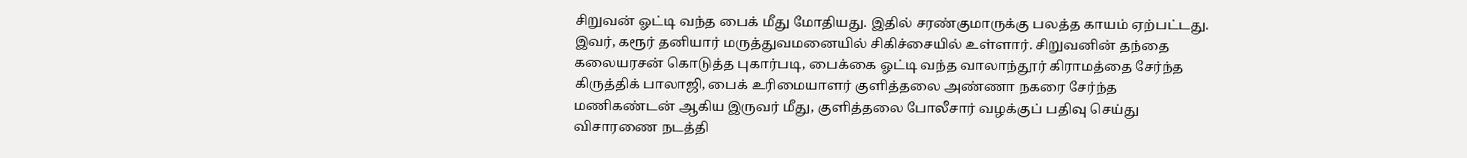சிறுவன் ஓட்டி வந்த பைக் மீது மோதியது. இதில் சரண்குமாருக்கு பலத்த காயம் ஏற்பட்டது. இவர், கரூர் தனியார் மருத்துவமனையில் சிகிச்சையில் உள்ளார். சிறுவனின் தந்தை கலையரசன் கொடுத்த புகார்படி, பைக்கை ஓட்டி வந்த வாலாந்தூர் கிராமத்தை சேர்ந்த கிருத்திக் பாலாஜி, பைக் உரிமையாளர் குளித்தலை அண்ணா நகரை சேர்ந்த மணிகண்டன் ஆகிய இருவர் மீது, குளித்தலை போலீசார் வழக்குப் பதிவு செய்து விசாரணை நடத்தி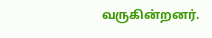வருகின்றனர்.